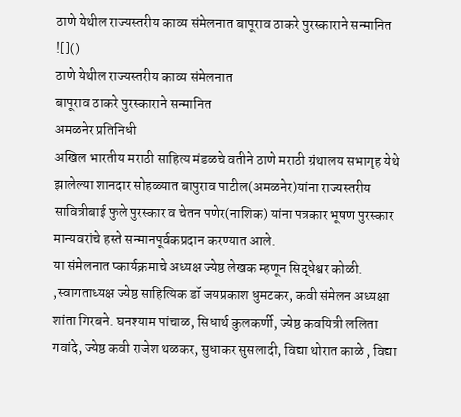ठाणे येथील राज्यस्तरीय काव्य संमेलनात बापूराव ठाकरे पुरस्काराने सन्मानित
![]()
ठाणे येथील राज्यस्तरीय काव्य संमेलनात
बापूराव ठाकरे पुरस्काराने सन्मानित
अमळनेर प्रतिनिधी
अखिल भारतीय मराठी साहित्य मंडळचे वतीने ठाणे मराठी ग्रंथालय सभागृह येथे झालेल्या शानदार सोहळ्यात बापुराव पाटील(अमळनेर)यांना राज्यस्तरीय सावित्रीबाई फुले पुरस्कार व चेतन पणेर(नाशिक) यांना पत्रकार भूषण पुरस्कार मान्यवरांचे हस्ते सन्मानपूर्वकप्रदान करण्यात आले.
या संमेलनात प्कार्यक्रमाचे अध्यक्ष ज्येष्ठ लेखक म्हणून सिद्धेश्वर कोळी.
,स्वागताध्यक्ष ज्येष्ठ साहित्यिक डॉ जयप्रकाश धुमटकर, कवी संमेलन अध्यक्षा शांता गिरबने. घनश्याम पांचाळ, सिधार्थ कुलकर्णी, ज्येष्ठ कवयित्री ललिता गवांदे, ज्येष्ठ कवी राजेश थळकर, सुधाकर सुसलादी, विद्या थोरात काळे , विद्या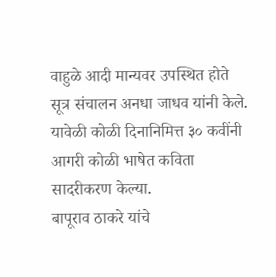वाहुळे आदी मान्यवर उपस्थित होते सूत्र संचालन अनधा जाधव यांनी केले. यावेळी कोळी दिनानिमित्त ३० कवींनी आगरी कोळी भाषेत कविता सादरीकरण केल्या.
बापूराव ठाकरे यांचे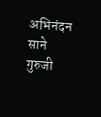अभिनंदन साने गुरुजी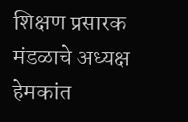शिक्षण प्रसारक मंडळाचे अध्यक्ष हेमकांत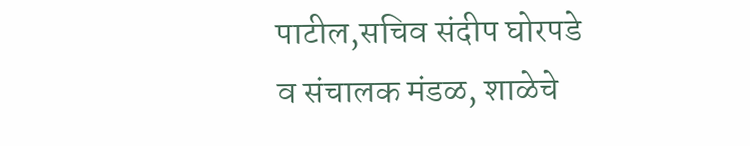पाटील,सचिव संदीप घोरपडे
व संचालक मंडळ, शाळेचे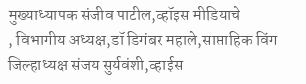मुख्याध्यापक संजीव पाटील,व्हॉइस मीडियाचे
, विभागीय अध्यक्ष,डॉ डिगंबर महाले,साप्ताहिक विंग जिल्हाध्यक्ष संजय सुर्यवंशी,व्हाईस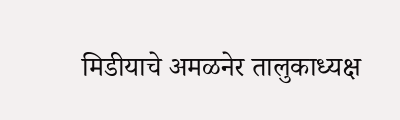मिडीयाचे अमळनेर तालुकाध्यक्ष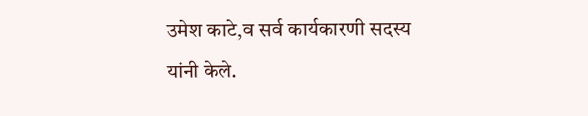उमेश काटे,व सर्व कार्यकारणी सदस्य यांनी केले.